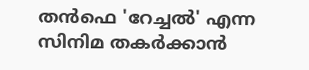തന്‍ഫെ 'റേച്ചൽ' എന്ന സിനിമ തകർക്കാൻ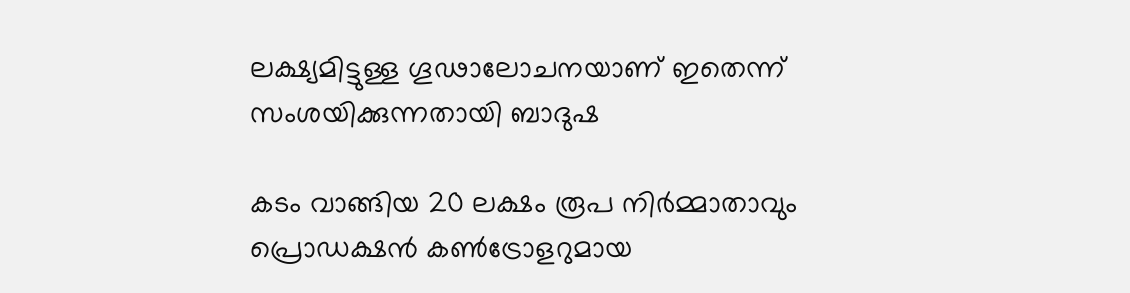ലക്ഷ്യമിട്ടുള്ള ഗൂഢാലോചനയാണ് ഇതെന്ന് സംശയിക്കുന്നതായി ബാദുഷ

കടം വാങ്ങിയ 20 ലക്ഷം രൂപ നിര്‍മ്മാതാവും പ്രൊഡക്ഷന്‍ കണ്‍ട്രോളറുമായ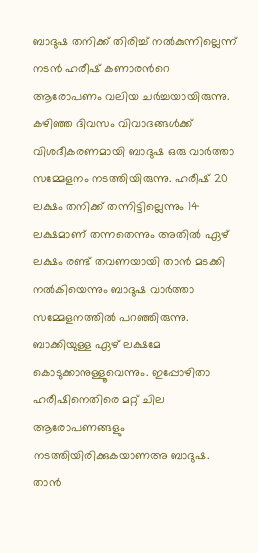ബാദുഷ തനിക്ക് തിരിച്ച് നല്‍കുന്നില്ലെന്ന് നടന്‍ ഹരീഷ് കണാരന്‍റെ ആരോപണം വലിയ ചര്‍ച്ചയായിരുന്നു. കഴിഞ്ഞ ദിവസം വിവാദങ്ങള്‍ക്ക് വിശദീകരണമായി ബാദുഷ ഒരു വാര്‍ത്താ സമ്മേളനം നടത്തിയിരുന്നു. ഹരീഷ് 20 ലക്ഷം തനിക്ക് തന്നിട്ടില്ലെന്നും 14 ലക്ഷമാണ് തന്നതെന്നും അതില്‍ ഏഴ് ലക്ഷം രണ്ട് തവണയായി താന്‍ മടക്കി നല്‍കിയെന്നും ബാദുഷ വാര്‍ത്താ സമ്മേളനത്തില്‍ പറഞ്ഞിരുന്നു. ബാക്കിയുള്ള ഏഴ് ലക്ഷമേ കൊടുക്കാനുള്ളൂവെന്നും. ഇപ്പോഴിതാ ഹരീഷിനെതിരെ മറ്റ് ചില ആരോപണങ്ങളും നടത്തിയിരിക്കുകയാണഅ ബാദുഷ. താന്‍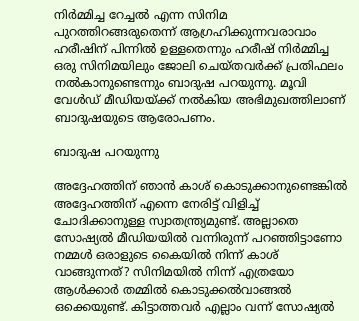നിര്‍മ്മിച്ച റേച്ചല്‍ എന്ന സിനിമ പുറത്തിറങ്ങരുതെന്ന് ആഗ്രഹിക്കുന്നവരാവാം ഹരീഷിന് പിന്നില്‍ ഉള്ളതെന്നും ഹരീഷ് നിര്‍മ്മിച്ച ഒരു സിനിമയിലും ജോലി ചെയ്തവര്‍ക്ക് പ്രതിഫലം നല്‍കാനുണ്ടെന്നും ബാദുഷ പറയുന്നു. മൂവി വേള്‍ഡ് മീഡിയയ്ക്ക് നല്‍കിയ അഭിമുഖത്തിലാണ് ബാദുഷയുടെ ആരോപണം.

ബാദുഷ പറയുന്നു

അദ്ദേഹത്തിന് ഞാന്‍ കാശ് കൊടുക്കാനുണ്ടെങ്കില്‍ അദ്ദേഹത്തിന് എന്നെ നേരിട്ട് വിളിച്ച് ചോദിക്കാനുള്ള സ്വാതന്ത്ര്യമുണ്ട്. അല്ലാതെ സോഷ്യല്‍ മീഡിയയില്‍ വന്നിരുന്ന് പറഞ്ഞിട്ടാണോ നമ്മള്‍ ഒരാളുടെ കൈയില്‍ നിന്ന് കാശ് വാങ്ങുന്നത്? സിനിമയില്‍ നിന്ന് എത്രയോ ആള്‍ക്കാര്‍ തമ്മില്‍ കൊടുക്കല്‍വാങ്ങല്‍ ഒക്കെയുണ്ട്. കിട്ടാത്തവര്‍ എല്ലാം വന്ന് സോഷ്യല്‍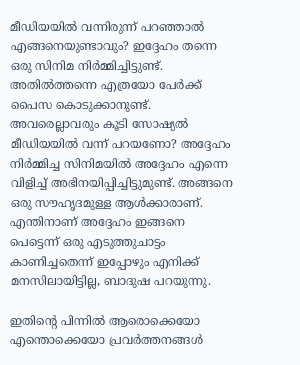മീഡിയയില്‍ വന്നിരുന്ന് പറഞ്ഞാല്‍ എങ്ങനെയുണ്ടാവും? ഇദ്ദേഹം തന്നെ ഒരു സിനിമ നിര്‍മ്മിച്ചിട്ടുണ്ട്. അതില്‍ത്തന്നെ എത്രയോ പേര്‍ക്ക് പൈസ കൊടുക്കാനുണ്ട്. അവരെല്ലാവരും കൂടി സോഷ്യല്‍ മീഡിയയില്‍ വന്ന് പറയണോ? അദ്ദേഹം നിര്‍മ്മിച്ച സിനിമയില്‍ അദ്ദേഹം എന്നെ വിളിച്ച് അഭിനയിപ്പിച്ചിട്ടുമുണ്ട്. അങ്ങനെ ഒരു സൗഹൃദമുള്ള ആള്‍ക്കാരാണ്. എന്തിനാണ് അദ്ദേഹം ഇങ്ങനെ പെട്ടെന്ന് ഒരു എടുത്തുചാട്ടം കാണിച്ചതെന്ന് ഇപ്പോഴും എനിക്ക് മനസിലായിട്ടില്ല, ബാദുഷ പറയുന്നു.

ഇതിന്‍റെ പിന്നില്‍ ആരൊക്കെയോ എന്തൊക്കെയോ പ്രവര്‍ത്തനങ്ങള്‍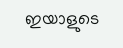ഇയാളുടെ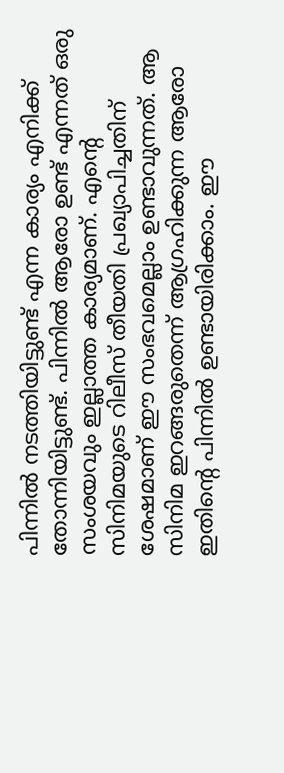പിന്നില്‍ നടത്തിയിട്ടുണ്ട് എന്ന കാര്യം എനിക്ക് തോന്നിയിട്ടുണ്ട്. പിന്നില്‍ ആരോ ഉണ്ട് എന്നത് ഒരു സംശയവും ഇല്ലാത്ത കാര്യമാണ്. എന്‍റെ സിനിമയുടെ റിലീസ് തീയതി പ്രഖ്യാപിച്ചതിന് ശേഷമാണ് ഈ സംഭവമെല്ലാം ഉണ്ടാവുന്നത്. ആ സിനിമ ഇറങ്ങരുതെന്ന് ആഗ്രഹിക്കുന്ന ആരോ ഇതിന്‍റെ പിന്നില്‍ ഉണ്ടായിരിക്കാം. ഈ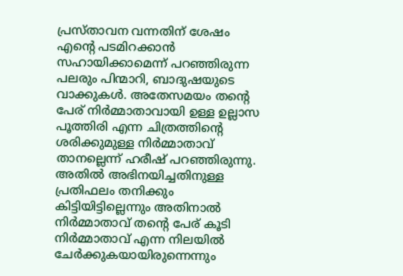പ്രസ്താവന വന്നതിന് ശേഷം എന്‍റെ പടമിറക്കാന്‍ സഹായിക്കാമെന്ന് പറഞ്ഞിരുന്ന പലരും പിന്മാറി, ബാദുഷയുടെ വാക്കുകള്‍. അതേസമയം തന്‍റെ പേര് നിര്‍മ്മാതാവായി ഉള്ള ഉല്ലാസ പൂത്തിരി എന്ന ചിത്രത്തിന്‍റെ ശരിക്കുമുള്ള നിര്‍മ്മാതാവ് താനല്ലെന്ന് ഹരീഷ് പറഞ്ഞിരുന്നു. അതില്‍ അഭിനയിച്ചതിനുള്ള പ്രതിഫലം തനിക്കും കിട്ടിയിട്ടില്ലെന്നും അതിനാല്‍ നിര്‍മ്മാതാവ് തന്‍റെ പേര് കൂടി നിര്‍മ്മാതാവ് എന്ന നിലയില്‍ ചേര്‍ക്കുകയായിരുന്നെന്നും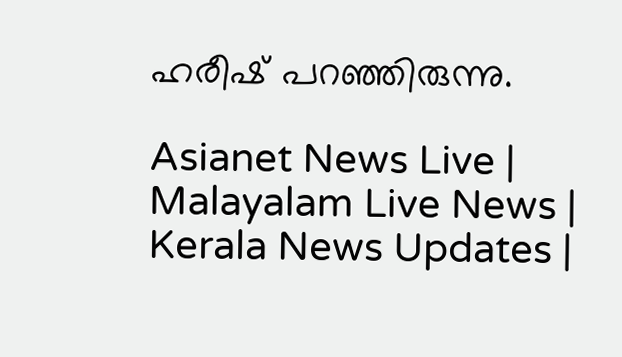ഹരീഷ് പറഞ്ഞിരുന്നു.

Asianet News Live | Malayalam Live News | Kerala News Updates |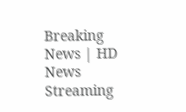Breaking News | HD News Streaming